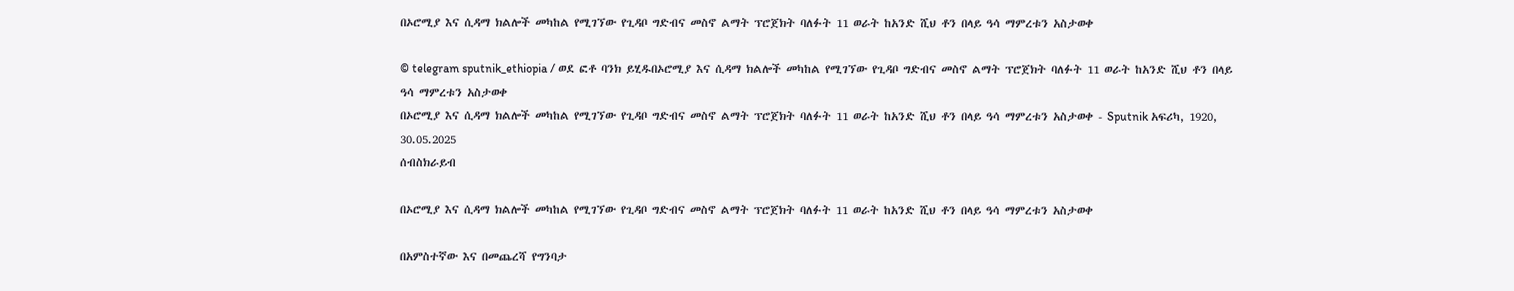በኦሮሚያ እና ሲዳማ ክልሎች መካከል የሚገኘው የጊዳቦ ግድብና መስኖ ልማት ፕሮጀክት ባለፉት 11 ወራት ከአንድ ሺህ ቶን በላይ ዓሳ ማምረቱን አስታወቀ

© telegram sputnik_ethiopia / ወደ ፎቶ ባንክ ይሂዱበኦሮሚያ እና ሲዳማ ክልሎች መካከል የሚገኘው የጊዳቦ ግድብና መስኖ ልማት ፕሮጀክት ባለፉት 11 ወራት ከአንድ ሺህ ቶን በላይ ዓሳ ማምረቱን አስታወቀ
በኦሮሚያ እና ሲዳማ ክልሎች መካከል የሚገኘው የጊዳቦ ግድብና መስኖ ልማት ፕሮጀክት ባለፉት 11 ወራት ከአንድ ሺህ ቶን በላይ ዓሳ ማምረቱን አስታወቀ - Sputnik አፍሪካ, 1920, 30.05.2025
ሰብስክራይብ

በኦሮሚያ እና ሲዳማ ክልሎች መካከል የሚገኘው የጊዳቦ ግድብና መስኖ ልማት ፕሮጀክት ባለፉት 11 ወራት ከአንድ ሺህ ቶን በላይ ዓሳ ማምረቱን አስታወቀ

በአምስተኛው እና በመጨረሻ የግንባታ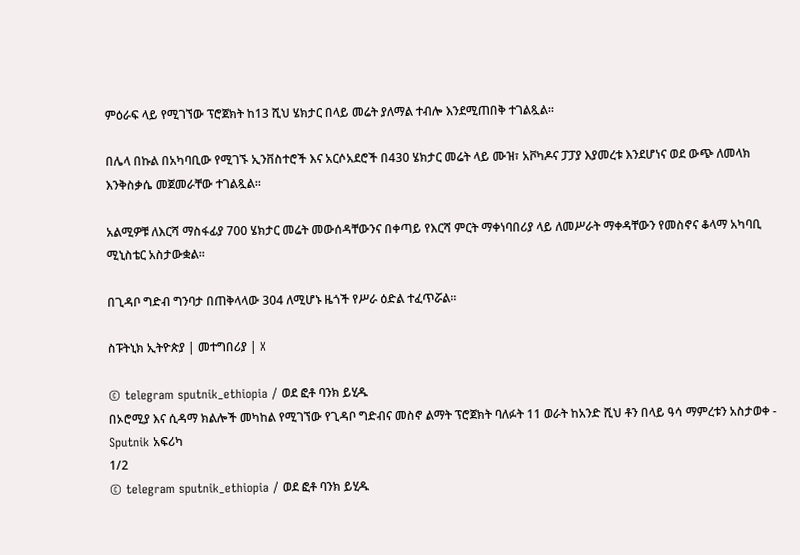ምዕራፍ ላይ የሚገኘው ፕሮጀክት ከ13 ሺህ ሄክታር በላይ መሬት ያለማል ተብሎ እንደሚጠበቅ ተገልጿል።

በሌላ በኩል በአካባቢው የሚገኙ ኢንቨስተሮች እና አርሶአደሮች በ430 ሄክታር መሬት ላይ ሙዝ፣ አቮካዶና ፓፓያ እያመረቱ እንደሆነና ወደ ውጭ ለመላክ እንቅስቃሴ መጀመራቸው ተገልጿል።

አልሚዎቹ ለእርሻ ማስፋፊያ 700 ሄክታር መሬት መውሰዳቸውንና በቀጣይ የእርሻ ምርት ማቀነባበሪያ ላይ ለመሥራት ማቀዳቸውን የመስኖና ቆላማ አካባቢ ሚኒስቴር አስታውቋል፡፡

በጊዳቦ ግድብ ግንባታ በጠቅላላው 304 ለሚሆኑ ዜጎች የሥራ ዕድል ተፈጥሯል፡፡

ስፑትኒክ ኢትዮጵያ | መተግበሪያ | X

© telegram sputnik_ethiopia / ወደ ፎቶ ባንክ ይሂዱ
በኦሮሚያ እና ሲዳማ ክልሎች መካከል የሚገኘው የጊዳቦ ግድብና መስኖ ልማት ፕሮጀክት ባለፉት 11 ወራት ከአንድ ሺህ ቶን በላይ ዓሳ ማምረቱን አስታወቀ - Sputnik አፍሪካ
1/2
© telegram sputnik_ethiopia / ወደ ፎቶ ባንክ ይሂዱ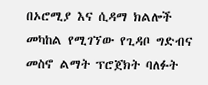በኦሮሚያ እና ሲዳማ ክልሎች መካከል የሚገኘው የጊዳቦ ግድብና መስኖ ልማት ፕሮጀክት ባለፉት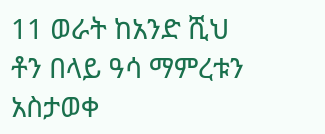11 ወራት ከአንድ ሺህ ቶን በላይ ዓሳ ማምረቱን አስታወቀ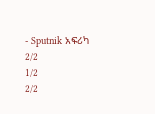- Sputnik አፍሪካ
2/2
1/2
2/2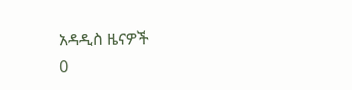አዳዲስ ዜናዎች
0